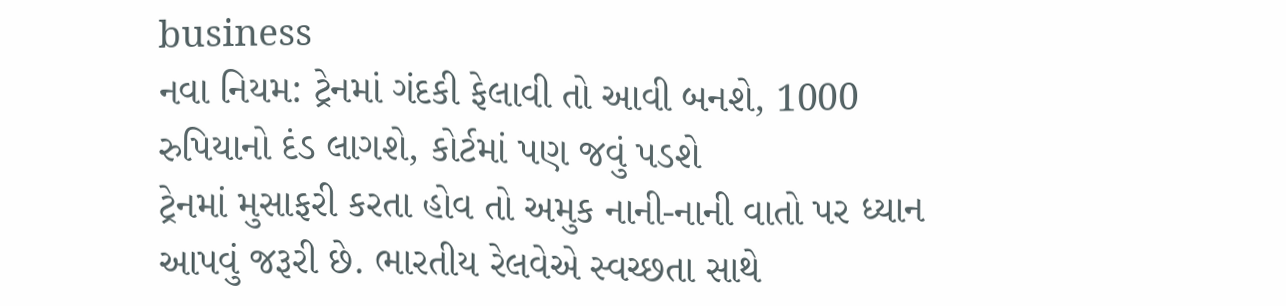business
નવા નિયમ: ટ્રેનમાં ગંદકી ફેલાવી તો આવી બનશે, 1000 રુપિયાનો દંડ લાગશે, કોર્ટમાં પણ જવું પડશે
ટ્રેનમાં મુસાફરી કરતા હોવ તો અમુક નાની-નાની વાતો પર ધ્યાન આપવું જરૂરી છે. ભારતીય રેલવેએ સ્વચ્છતા સાથે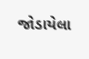જોડાયેલા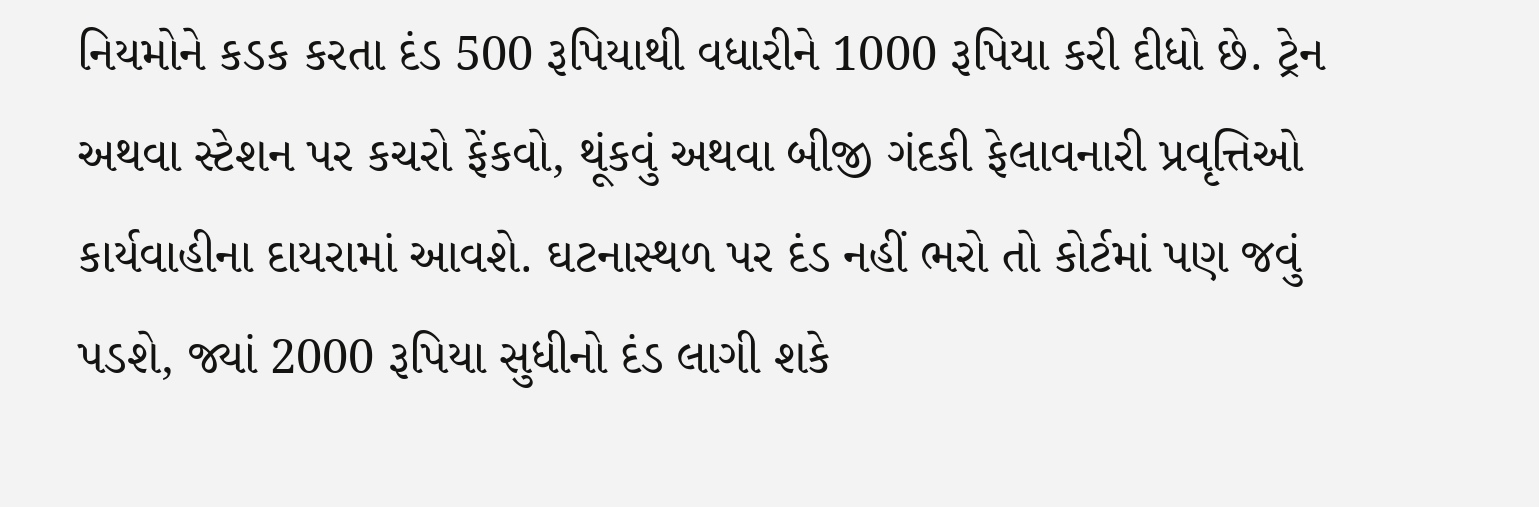નિયમોને કડક કરતા દંડ 500 રૂપિયાથી વધારીને 1000 રૂપિયા કરી દીધો છે. ટ્રેન અથવા સ્ટેશન પર કચરો ફેંકવો, થૂંકવું અથવા બીજી ગંદકી ફેલાવનારી પ્રવૃત્તિઓ કાર્યવાહીના દાયરામાં આવશે. ઘટનાસ્થળ પર દંડ નહીં ભરો તો કોર્ટમાં પણ જવું પડશે, જ્યાં 2000 રૂપિયા સુધીનો દંડ લાગી શકે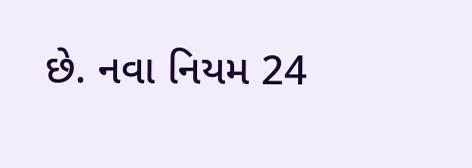છે. નવા નિયમ 24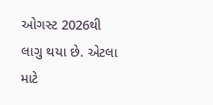ઓગસ્ટ 2026થી લાગુ થયા છે. એટલા માટે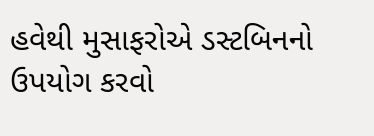હવેથી મુસાફરોએ ડસ્ટબિનનો ઉપયોગ કરવો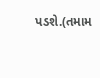પડશે.(તમામ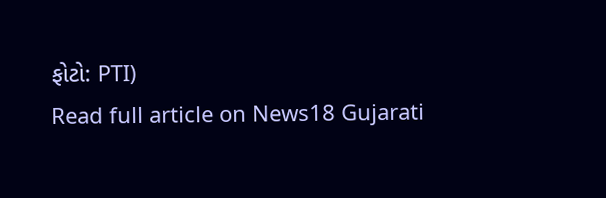ફોટો: PTI)
Read full article on News18 Gujarati